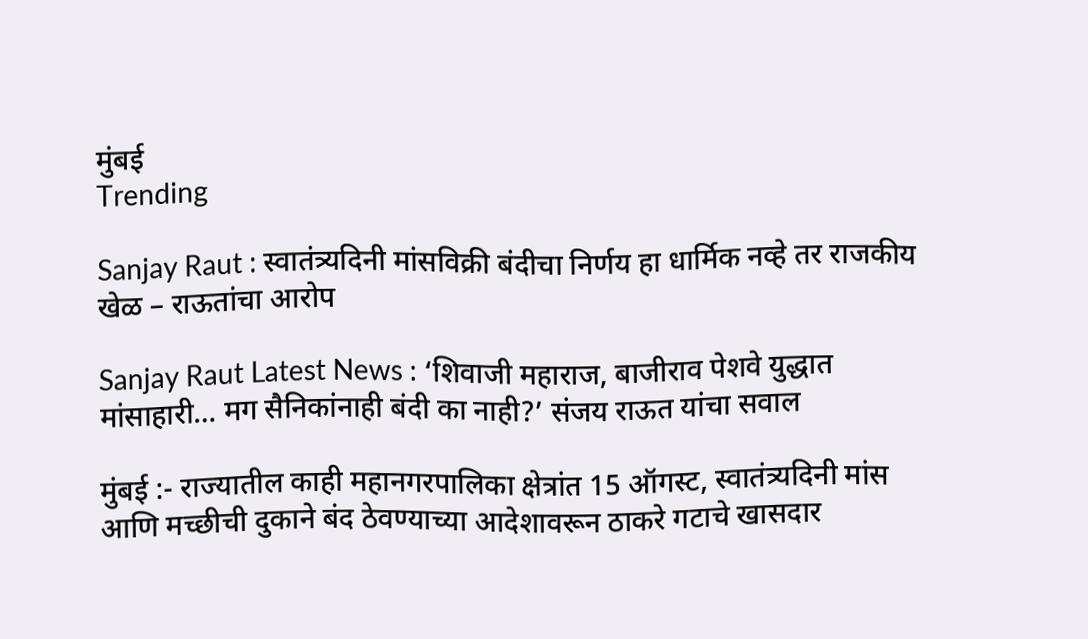मुंबई
Trending

Sanjay Raut : स्वातंत्र्यदिनी मांसविक्री बंदीचा निर्णय हा धार्मिक नव्हे तर राजकीय खेळ – राऊतांचा आरोप

Sanjay Raut Latest News : ‘शिवाजी महाराज, बाजीराव पेशवे युद्धात मांसाहारी… मग सैनिकांनाही बंदी का नाही?’ संजय राऊत यांचा सवाल

मुंबई :- राज्यातील काही महानगरपालिका क्षेत्रांत 15 ऑगस्ट, स्वातंत्र्यदिनी मांस आणि मच्छीची दुकाने बंद ठेवण्याच्या आदेशावरून ठाकरे गटाचे खासदार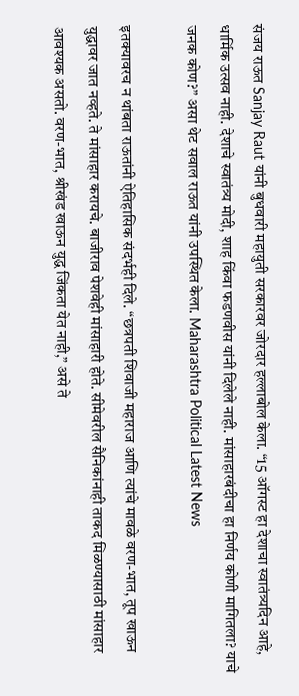संजय राऊत Sanjay Raut यांनी बुधवारी महायुती सरकारवर जोरदार हल्लाबोल केला. “15 ऑगस्ट हा देशाचा स्वातंत्र्यदिन आहे, धार्मिक उत्सव नाही. देशाचे स्वातंत्र्य मोदी, शाह किंवा फडणवीस यांनी दिलेले नाही. मांसाहारबंदीचा हा निर्णय कोणी मागितला? याचे जनक कोण?” असा थेट सवाल राऊत यांनी उपस्थित केला. Maharashtra Political Latest News

इतक्यावरच न थांबता राऊतांनी ऐतिहासिक संदर्भही दिले. “छत्रपती शिवाजी महाराज आणि त्यांचे मावळे वरण-भात, तूप खाऊन युद्धावर जात नव्हते. ते मांसाहार करायचे. बाजीराव पेशवेही मांसाहारी होते. सीमेवरील सैनिकांनाही ताकद मिळण्यासाठी मांसाहार आवश्यक असतो. वरण-भात, श्रीखंड खाऊन युद्ध जिंकता येत नाही,” असे ते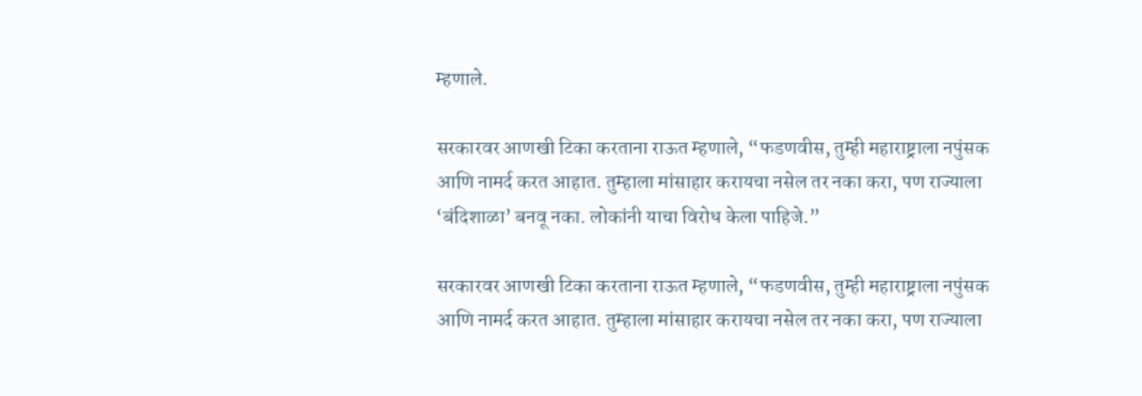म्हणाले.

सरकारवर आणखी टिका करताना राऊत म्हणाले, “फडणवीस, तुम्ही महाराष्ट्राला नपुंसक आणि नामर्द करत आहात. तुम्हाला मांसाहार करायचा नसेल तर नका करा, पण राज्याला ‘बंदिशाळा’ बनवू नका. लोकांनी याचा विरोध केला पाहिजे.”

सरकारवर आणखी टिका करताना राऊत म्हणाले, “फडणवीस, तुम्ही महाराष्ट्राला नपुंसक आणि नामर्द करत आहात. तुम्हाला मांसाहार करायचा नसेल तर नका करा, पण राज्याला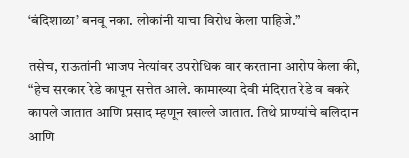‘बंदिशाळा’ बनवू नका. लोकांनी याचा विरोध केला पाहिजे.”

तसेच, राऊतांनी भाजप नेत्यांवर उपरोधिक वार करताना आरोप केला की, “हेच सरकार रेडे कापून सत्तेत आले. कामाख्या देवी मंदिरात रेडे व बकरे कापले जातात आणि प्रसाद म्हणून खाल्ले जातात. तिथे प्राण्यांचे बलिदान आणि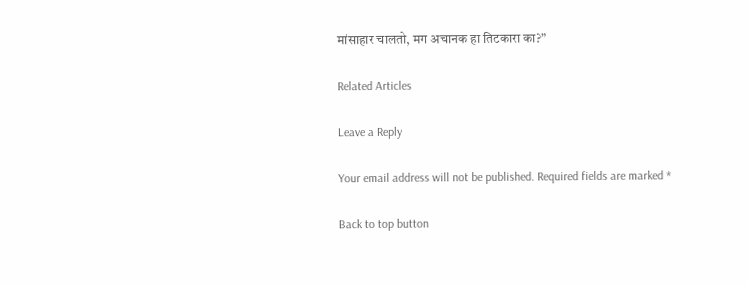मांसाहार चालतो, मग अचानक हा तिटकारा का?”

Related Articles

Leave a Reply

Your email address will not be published. Required fields are marked *

Back to top button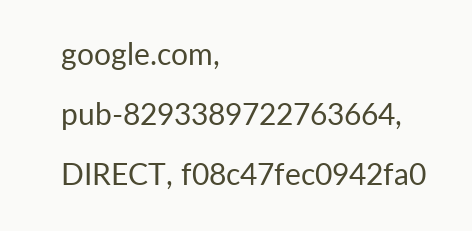google.com, pub-8293389722763664, DIRECT, f08c47fec0942fa0